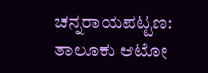ಚನ್ನರಾಯಪಟ್ಟಣ: ತಾಲೂಕು ಆಟೋ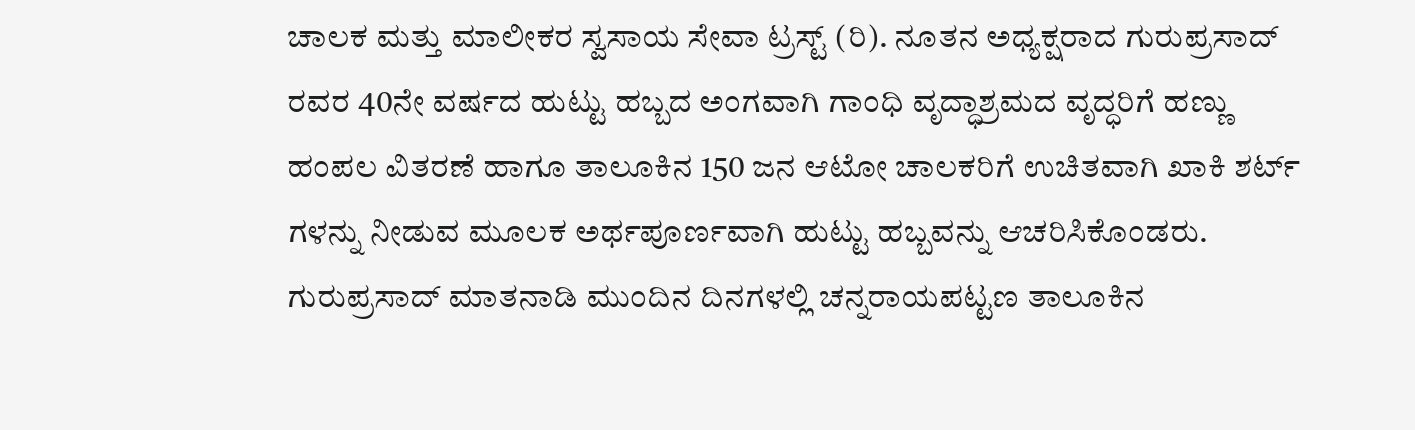ಚಾಲಕ ಮತ್ತು ಮಾಲೀಕರ ಸ್ವಸಾಯ ಸೇವಾ ಟ್ರಸ್ಟ್ (ರಿ). ನೂತನ ಅಧ್ಯಕ್ಷರಾದ ಗುರುಪ್ರಸಾದ್ ರವರ 40ನೇ ವರ್ಷದ ಹುಟ್ಟು ಹಬ್ಬದ ಅಂಗವಾಗಿ ಗಾಂಧಿ ವೃದ್ಧಾಶ್ರಮದ ವೃದ್ಧರಿಗೆ ಹಣ್ಣು ಹಂಪಲ ವಿತರಣೆ ಹಾಗೂ ತಾಲೂಕಿನ 150 ಜನ ಆಟೋ ಚಾಲಕರಿಗೆ ಉಚಿತವಾಗಿ ಖಾಕಿ ಶರ್ಟ್ ಗಳನ್ನು ನೀಡುವ ಮೂಲಕ ಅರ್ಥಪೂರ್ಣವಾಗಿ ಹುಟ್ಟು ಹಬ್ಬವನ್ನು ಆಚರಿಸಿಕೊಂಡರು.
ಗುರುಪ್ರಸಾದ್ ಮಾತನಾಡಿ ಮುಂದಿನ ದಿನಗಳಲ್ಲಿ ಚನ್ನರಾಯಪಟ್ಟಣ ತಾಲೂಕಿನ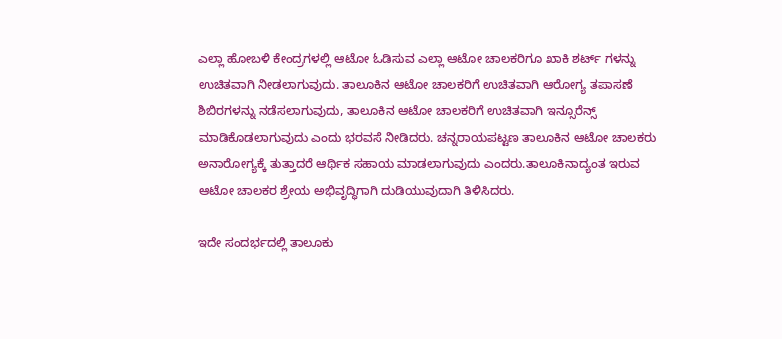ಎಲ್ಲಾ ಹೋಬಳಿ ಕೇಂದ್ರಗಳಲ್ಲಿ ಆಟೋ ಓಡಿಸುವ ಎಲ್ಲಾ ಆಟೋ ಚಾಲಕರಿಗೂ ಖಾಕಿ ಶರ್ಟ್ ಗಳನ್ನು ಉಚಿತವಾಗಿ ನೀಡಲಾಗುವುದು. ತಾಲೂಕಿನ ಆಟೋ ಚಾಲಕರಿಗೆ ಉಚಿತವಾಗಿ ಆರೋಗ್ಯ ತಪಾಸಣೆ ಶಿಬಿರಗಳನ್ನು ನಡೆಸಲಾಗುವುದು, ತಾಲೂಕಿನ ಆಟೋ ಚಾಲಕರಿಗೆ ಉಚಿತವಾಗಿ ಇನ್ಸೂರೆನ್ಸ್ ಮಾಡಿಕೊಡಲಾಗುವುದು ಎಂದು ಭರವಸೆ ನೀಡಿದರು. ಚನ್ನರಾಯಪಟ್ಟಣ ತಾಲೂಕಿನ ಆಟೋ ಚಾಲಕರು ಅನಾರೋಗ್ಯಕ್ಕೆ ತುತ್ತಾದರೆ ಆರ್ಥಿಕ ಸಹಾಯ ಮಾಡಲಾಗುವುದು ಎಂದರು.ತಾಲೂಕಿನಾದ್ಯಂತ ಇರುವ ಆಟೋ ಚಾಲಕರ ಶ್ರೇಯ ಅಭಿವೃದ್ಧಿಗಾಗಿ ದುಡಿಯುವುದಾಗಿ ತಿಳಿಸಿದರು.

ಇದೇ ಸಂದರ್ಭದಲ್ಲಿ ತಾಲೂಕು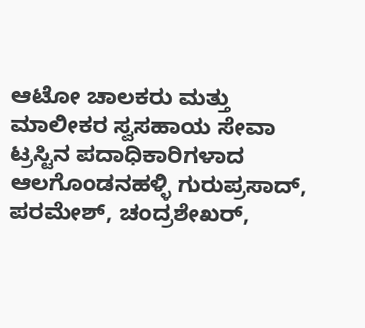ಆಟೋ ಚಾಲಕರು ಮತ್ತು ಮಾಲೀಕರ ಸ್ವಸಹಾಯ ಸೇವಾ ಟ್ರಸ್ಟಿನ ಪದಾಧಿಕಾರಿಗಳಾದ ಆಲಗೊಂಡನಹಳ್ಳಿ ಗುರುಪ್ರಸಾದ್, ಪರಮೇಶ್, ಚಂದ್ರಶೇಖರ್,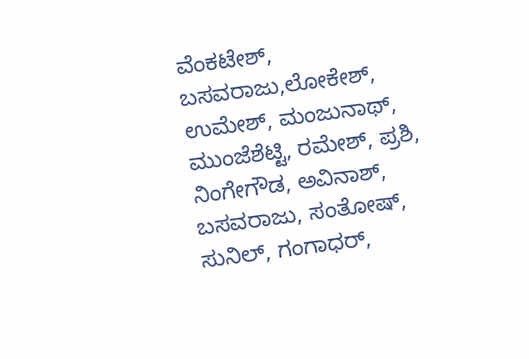ವೆಂಕಟೇಶ್, ಬಸವರಾಜು,ಲೋಕೇಶ್, ಉಮೇಶ್, ಮಂಜುನಾಥ್, ಮುಂಜೆಶೆಟ್ಟಿ, ರಮೇಶ್, ಪ್ರಶಿ, ನಿಂಗೇಗೌಡ, ಅವಿನಾಶ್, ಬಸವರಾಜು, ಸಂತೋಷ್, ಸುನಿಲ್, ಗಂಗಾಧರ್,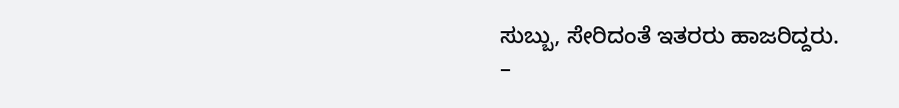ಸುಬ್ಬು, ಸೇರಿದಂತೆ ಇತರರು ಹಾಜರಿದ್ದರು.
–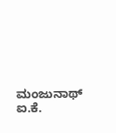ಮಂಜುನಾಥ್ ಐ.ಕೆ.